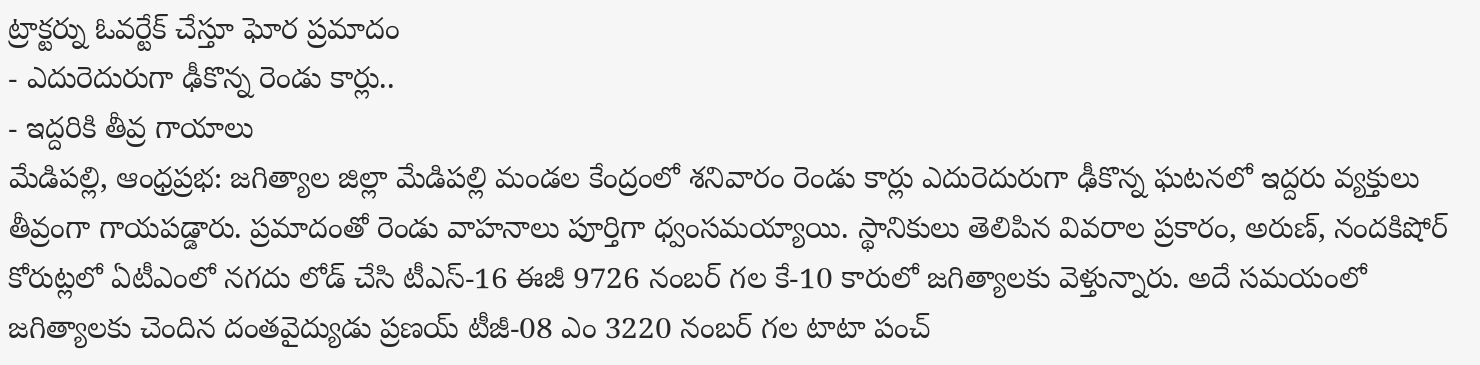ట్రాక్టర్ను ఓవర్టేక్ చేస్తూ ఘోర ప్రమాదం
- ఎదురెదురుగా ఢీకొన్న రెండు కార్లు..
- ఇద్దరికి తీవ్ర గాయాలు
మేడిపల్లి, ఆంధ్రప్రభ: జగిత్యాల జిల్లా మేడిపల్లి మండల కేంద్రంలో శనివారం రెండు కార్లు ఎదురెదురుగా ఢీకొన్న ఘటనలో ఇద్దరు వ్యక్తులు తీవ్రంగా గాయపడ్డారు. ప్రమాదంతో రెండు వాహనాలు పూర్తిగా ధ్వంసమయ్యాయి. స్థానికులు తెలిపిన వివరాల ప్రకారం, అరుణ్, నందకిషోర్ కోరుట్లలో ఏటీఎంలో నగదు లోడ్ చేసి టీఎస్-16 ఈజీ 9726 నంబర్ గల కే-10 కారులో జగిత్యాలకు వెళ్తున్నారు. అదే సమయంలో జగిత్యాలకు చెందిన దంతవైద్యుడు ప్రణయ్ టీజీ-08 ఎం 3220 నంబర్ గల టాటా పంచ్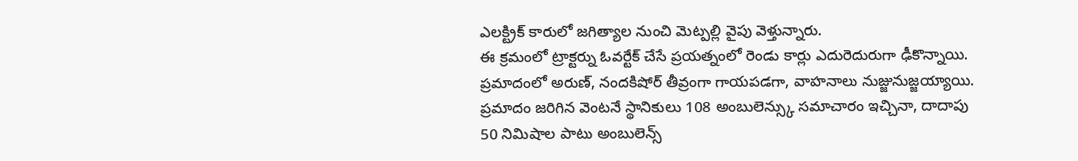ఎలక్ట్రిక్ కారులో జగిత్యాల నుంచి మెట్పల్లి వైపు వెళ్తున్నారు.
ఈ క్రమంలో ట్రాక్టర్ను ఓవర్టేక్ చేసే ప్రయత్నంలో రెండు కార్లు ఎదురెదురుగా ఢీకొన్నాయి. ప్రమాదంలో అరుణ్, నందకిషోర్ తీవ్రంగా గాయపడగా, వాహనాలు నుజ్జునుజ్జయ్యాయి. ప్రమాదం జరిగిన వెంటనే స్థానికులు 108 అంబులెన్స్కు సమాచారం ఇచ్చినా, దాదాపు 50 నిమిషాల పాటు అంబులెన్స్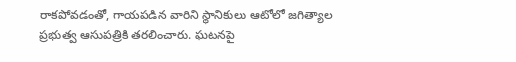రాకపోవడంతో, గాయపడిన వారిని స్థానికులు ఆటోలో జగిత్యాల ప్రభుత్వ ఆసుపత్రికి తరలించారు. ఘటనపై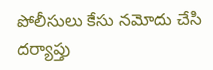పోలీసులు కేసు నమోదు చేసి దర్యాప్తు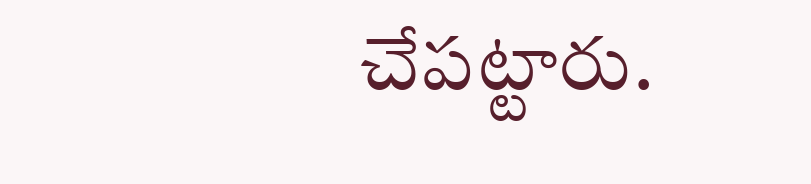చేపట్టారు.